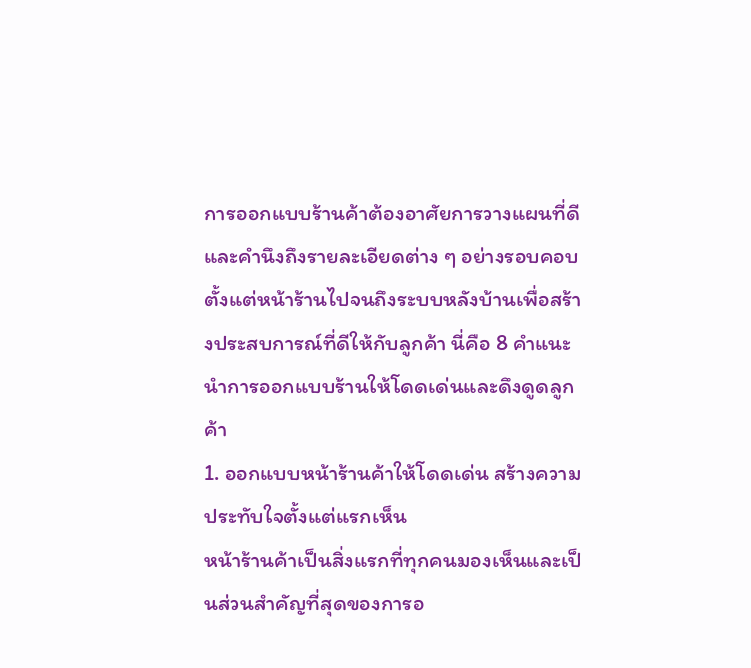การออกแบบร้านค้าต้องอาศัยการวางแผนที่ดีและคำนึงถึงรายละเอียดต่าง ๆ อย่างรอบคอบ ตั้งแต่หน้าร้านไปจนถึงระบบหลังบ้านเพื่อสร้างประสบการณ์ที่ดีให้กับลูกค้า นี่คือ 8 คำแนะนำการออกแบบร้านให้โดดเด่นและดึงดูดลูกค้า
1. ออกแบบหน้าร้านค้าให้โดดเด่น สร้างความประทับใจตั้งแต่แรกเห็น
หน้าร้านค้าเป็นสิ่งแรกที่ทุกคนมองเห็นและเป็นส่วนสำคัญที่สุดของการอ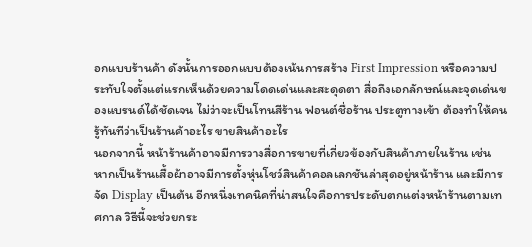อกแบบร้านค้า ดังนั้นการออกแบบต้องเน้นการสร้าง First Impression หรือความประทับใจตั้งแต่แรกเห็นด้วยความโดดเด่นและสะดุดตา สื่อถึงเอกลักษณ์และจุดเด่นของแบรนด์ได้ชัดเจน ไม่ว่าจะเป็นโทนสีร้าน ฟอนต์ชื่อร้าน ประตูทางเข้า ต้องทำให้คนรู้ทันทีว่าเป็นร้านค้าอะไร ขายสินค้าอะไร
นอกจากนี้ หน้าร้านค้าอาจมีการวางสื่อการขายที่เกี่ยวข้องกับสินค้าภายในร้าน เช่น หากเป็นร้านเสื้อผ้าอาจมีการตั้งหุ่นโชว์สินค้าคอลเลกชันล่าสุดอยู่หน้าร้าน และมีการจัด Display เป็นต้น อีกหนึ่งเทคนิคที่น่าสนใจคือการประดับตกแต่งหน้าร้านตามเทศกาล วิธีนี้จะช่วยกระ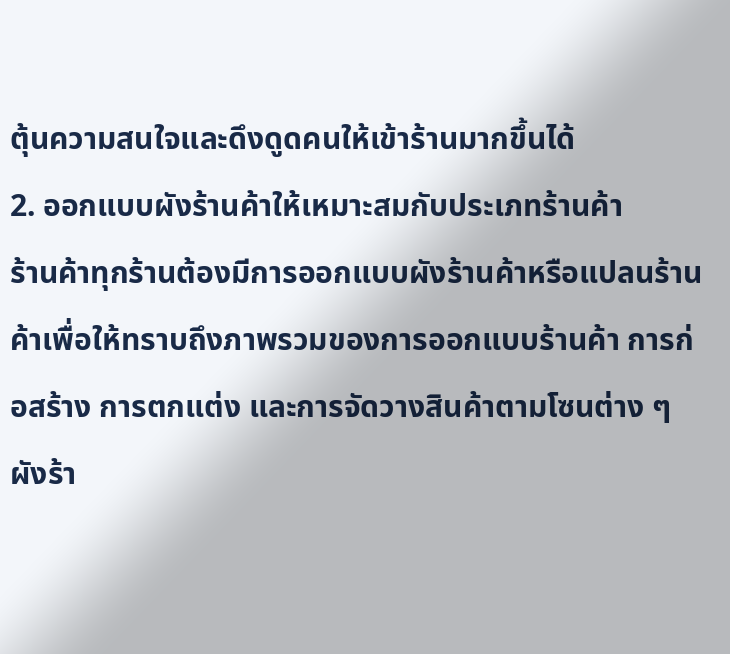ตุ้นความสนใจและดึงดูดคนให้เข้าร้านมากขึ้นได้
2. ออกแบบผังร้านค้าให้เหมาะสมกับประเภทร้านค้า
ร้านค้าทุกร้านต้องมีการออกแบบผังร้านค้าหรือแปลนร้านค้าเพื่อให้ทราบถึงภาพรวมของการออกแบบร้านค้า การก่อสร้าง การตกแต่ง และการจัดวางสินค้าตามโซนต่าง ๆ ผังร้า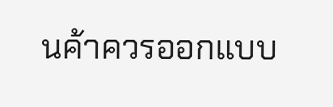นค้าควรออกแบบ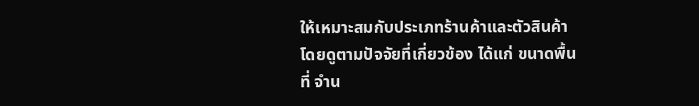ให้เหมาะสมกับประเภทร้านค้าและตัวสินค้า โดยดูตามปัจจัยที่เกี่ยวข้อง ได้แก่ ขนาดพื้นที่ จำน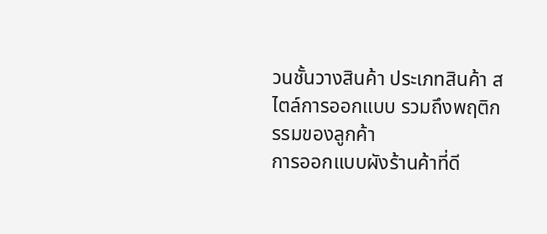วนชั้นวางสินค้า ประเภทสินค้า สไตล์การออกแบบ รวมถึงพฤติกรรมของลูกค้า
การออกแบบผังร้านค้าที่ดี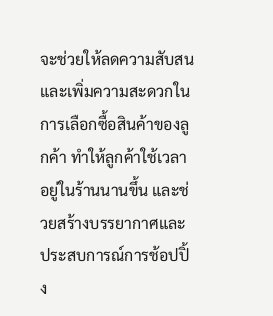จะช่วยให้ลดความสับสนและเพิ่มความสะดวกในการเลือกซื้อสินค้าของลูกค้า ทำให้ลูกค้าใช้เวลาอยู่ในร้านนานขึ้น และช่วยสร้างบรรยากาศและประสบการณ์การช้อปปิ้ง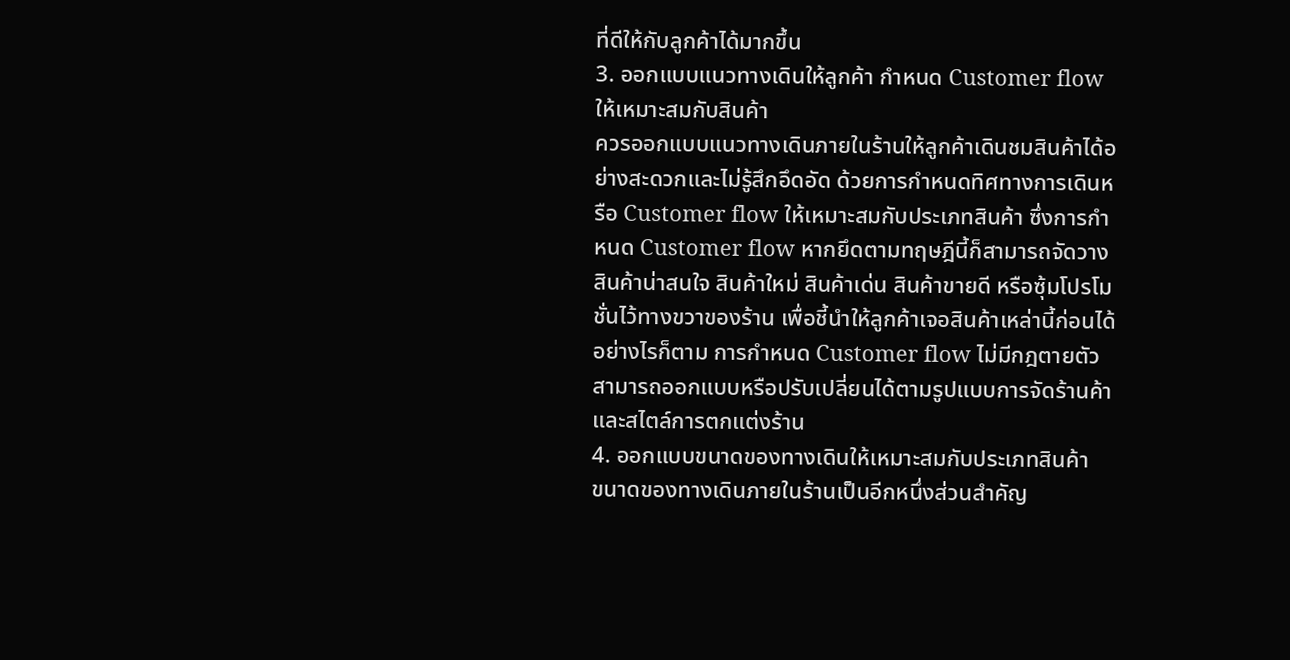ที่ดีให้กับลูกค้าได้มากขึ้น
3. ออกแบบแนวทางเดินให้ลูกค้า กำหนด Customer flow ให้เหมาะสมกับสินค้า
ควรออกแบบแนวทางเดินภายในร้านให้ลูกค้าเดินชมสินค้าได้อย่างสะดวกและไม่รู้สึกอึดอัด ด้วยการกำหนดทิศทางการเดินหรือ Customer flow ให้เหมาะสมกับประเภทสินค้า ซึ่งการกำหนด Customer flow หากยึดตามทฤษฎีนี้ก็สามารถจัดวางสินค้าน่าสนใจ สินค้าใหม่ สินค้าเด่น สินค้าขายดี หรือซุ้มโปรโมชั่นไว้ทางขวาของร้าน เพื่อชี้นำให้ลูกค้าเจอสินค้าเหล่านี้ก่อนได้
อย่างไรก็ตาม การกำหนด Customer flow ไม่มีกฎตายตัว สามารถออกแบบหรือปรับเปลี่ยนได้ตามรูปแบบการจัดร้านค้าและสไตล์การตกแต่งร้าน
4. ออกแบบขนาดของทางเดินให้เหมาะสมกับประเภทสินค้า
ขนาดของทางเดินภายในร้านเป็นอีกหนึ่งส่วนสำคัญ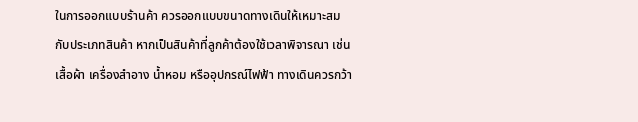ในการออกแบบร้านค้า ควรออกแบบขนาดทางเดินให้เหมาะสมกับประเภทสินค้า หากเป็นสินค้าที่ลูกค้าต้องใช้เวลาพิจารณา เช่น เสื้อผ้า เครื่องสำอาง น้ำหอม หรืออุปกรณ์ไฟฟ้า ทางเดินควรกว้า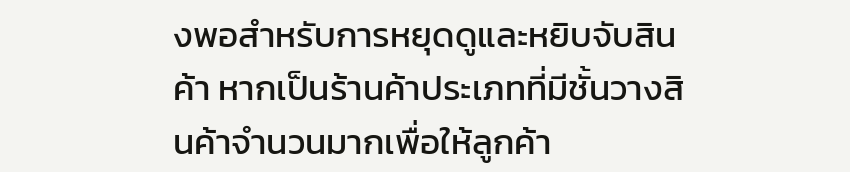งพอสำหรับการหยุดดูและหยิบจับสินค้า หากเป็นร้านค้าประเภทที่มีชั้นวางสินค้าจำนวนมากเพื่อให้ลูกค้า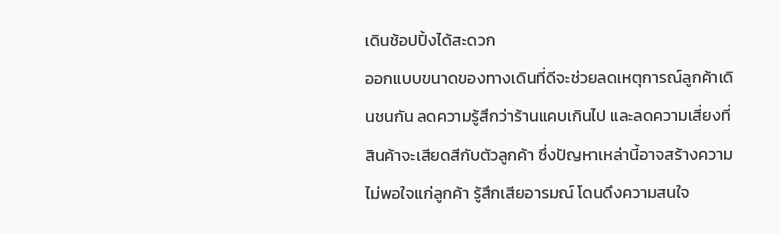เดินช้อปปิ้งได้สะดวก
ออกแบบขนาดของทางเดินที่ดีจะช่วยลดเหตุการณ์ลูกค้าเดินชนกัน ลดความรู้สึกว่าร้านแคบเกินไป และลดความเสี่ยงที่สินค้าจะเสียดสีกับตัวลูกค้า ซึ่งปัญหาเหล่านี้อาจสร้างความไม่พอใจแก่ลูกค้า รู้สึกเสียอารมณ์ โดนดึงความสนใจ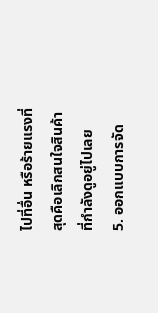ไปที่อื่น หรือร้ายแรงที่สุดคือเลิกสนใจสินค้าที่กำลังดูอยู่ไปเลย
5. ออกแบบการจัด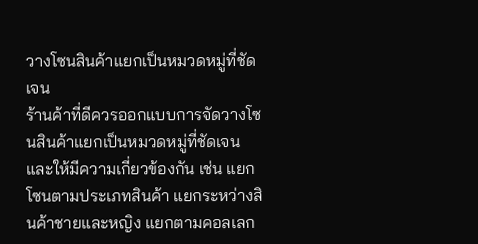วางโซนสินค้าแยกเป็นหมวดหมู่ที่ชัดเจน
ร้านค้าที่ดีควรออกแบบการจัดวางโซนสินค้าแยกเป็นหมวดหมู่ที่ชัดเจนและให้มีความเกี่ยวข้องกัน เช่น แยกโซนตามประเภทสินค้า แยกระหว่างสินค้าชายและหญิง แยกตามคอลเลก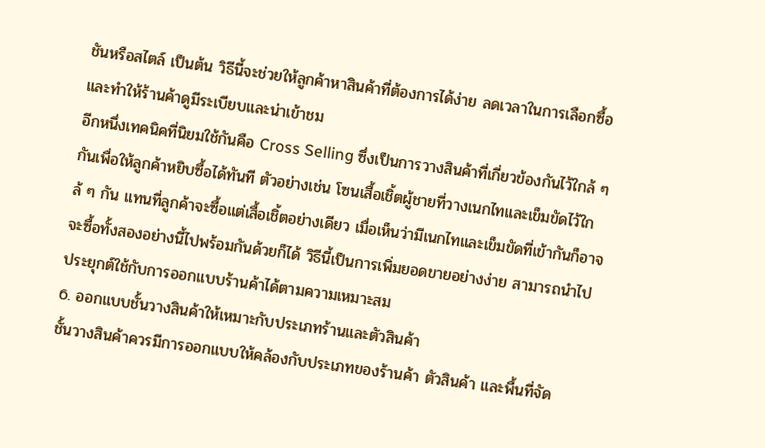ชันหรือสไตล์ เป็นต้น วิธีนี้จะช่วยให้ลูกค้าหาสินค้าที่ต้องการได้ง่าย ลดเวลาในการเลือกซื้อ และทำให้ร้านค้าดูมีระเบียบและน่าเข้าชม
อีกหนึ่งเทคนิคที่นิยมใช้กันคือ Cross Selling ซึ่งเป็นการวางสินค้าที่เกี่ยวข้องกันไว้ใกล้ ๆ กันเพื่อให้ลูกค้าหยิบซื้อได้ทันที ตัวอย่างเช่น โซนเสื้อเชิ้ตผู้ชายที่วางเนกไทและเข็มขัดไว้ใกล้ ๆ กัน แทนที่ลูกค้าจะซื้อแต่เสื้อเชิ้ตอย่างเดียว เมื่อเห็นว่ามีเนกไทและเข็มขัดที่เข้ากันก็อาจจะซื้อทั้งสองอย่างนี้ไปพร้อมกันด้วยก็ได้ วิธีนี้เป็นการเพิ่มยอดขายอย่างง่าย สามารถนำไปประยุกต์ใช้กับการออกแบบร้านค้าได้ตามความเหมาะสม
6. ออกแบบชั้นวางสินค้าให้เหมาะกับประเภทร้านและตัวสินค้า
ชั้นวางสินค้าควรมีการออกแบบให้คล้องกับประเภทของร้านค้า ตัวสินค้า และพื้นที่จัด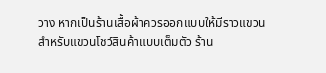วาง หากเป็นร้านเสื้อผ้าควรออกแบบให้มีราวแขวนสำหรับแขวนโชว์สินค้าแบบเต็มตัว ร้าน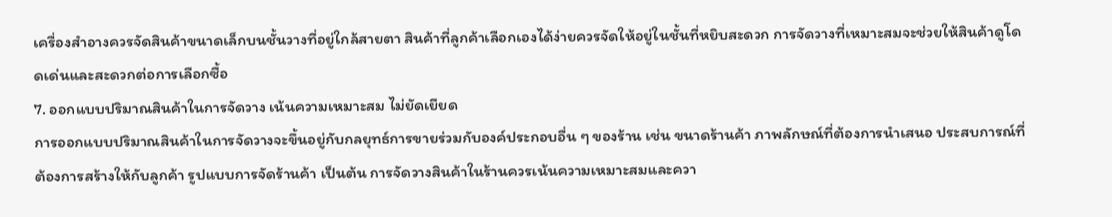เครื่องสำอางควรจัดสินค้าขนาดเล็กบนชั้นวางที่อยู่ใกล้สายตา สินค้าที่ลูกค้าเลือกเองได้ง่ายควรจัดให้อยู่ในชั้นที่หยิบสะดวก การจัดวางที่เหมาะสมจะช่วยให้สินค้าดูโดดเด่นและสะดวกต่อการเลือกซื้อ
7. ออกแบบปริมาณสินค้าในการจัดวาง เน้นความเหมาะสม ไม่ยัดเยียด
การออกแบบปริมาณสินค้าในการจัดวางจะขึ้นอยู่กับกลยุทธ์การขายร่วมกับองค์ประกอบอื่น ๆ ของร้าน เช่น ขนาดร้านค้า ภาพลักษณ์ที่ต้องการนำเสนอ ประสบการณ์ที่ต้องการสร้างให้กับลูกค้า รูปแบบการจัดร้านค้า เป็นต้น การจัดวางสินค้าในร้านควรเน้นความเหมาะสมและควา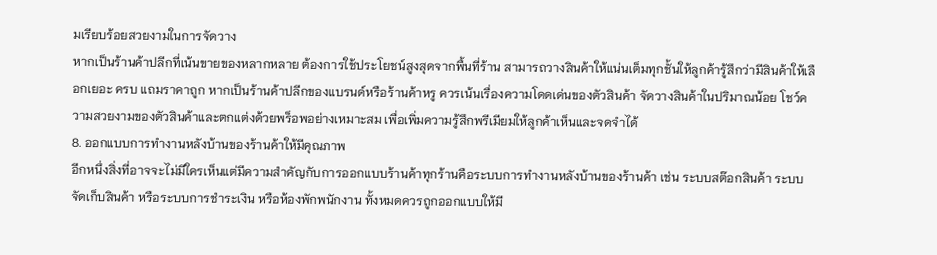มเรียบร้อยสวยงามในการจัดวาง
หากเป็นร้านค้าปลีกที่เน้นขายของหลากหลาย ต้องการใช้ประโยชน์สูงสุดจากพื้นที่ร้าน สามารถวางสินค้าให้แน่นเต็มทุกชั้นให้ลูกค้ารู้สึกว่ามีสินค้าให้เลือกเยอะ ครบ แถมราคาถูก หากเป็นร้านค้าปลีกของแบรนด์หรือร้านค้าหรู ควรเน้นเรื่องความโดดเด่นของตัวสินค้า จัดวางสินค้าในปริมาณน้อย โชว์ความสวยงามของตัวสินค้าและตกแต่งด้วยพร็อพอย่างเหมาะสม เพื่อเพิ่มความรู้สึกพรีเมียมให้ลูกค้าเห็นและจดจำได้
8. ออกแบบการทำงานหลังบ้านของร้านค้าให้มีคุณภาพ
อีกหนึ่งสิ่งที่อาจจะไม่มีใครเห็นแต่มีความสำคัญกับการออกแบบร้านค้าทุกร้านคือระบบการทำงานหลังบ้านของร้านค้า เช่น ระบบสต๊อกสินค้า ระบบจัดเก็บสินค้า หรือระบบการชำระเงิน หรือห้องพักพนักงาน ทั้งหมดควรถูกออกแบบให้มี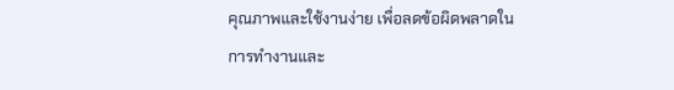คุณภาพและใช้งานง่าย เพื่อลดข้อผิดพลาดในการทำงานและ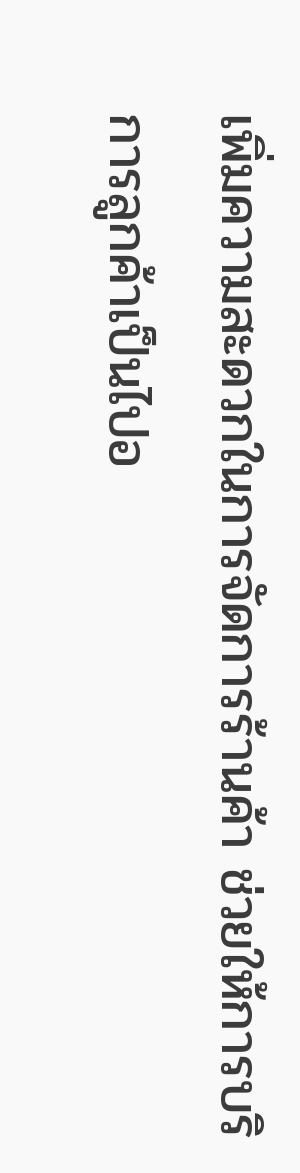เพิ่มความสะดวกในการจัดการร้านค้า ช่วยให้การบริการลูกค้าเป็นไปอ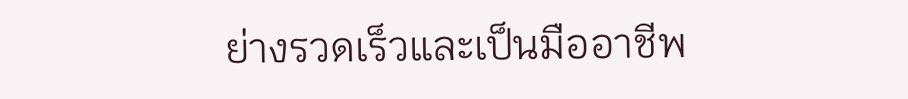ย่างรวดเร็วและเป็นมืออาชีพ